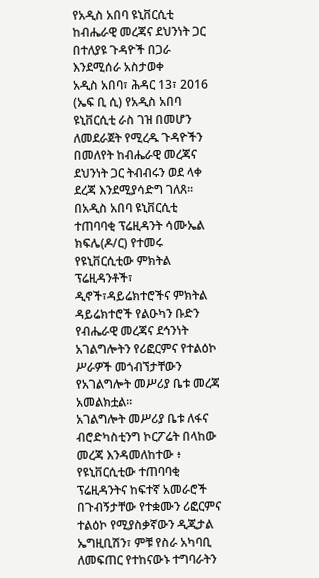የአዲስ አበባ ዩኒቨርሲቲ ከብሔራዊ መረጃና ደህንነት ጋር በተለያዩ ጉዳዮች በጋራ እንደሚሰራ አስታወቀ
አዲስ አበባ፣ ሕዳር 13፣ 2016 (ኤፍ ቢ ሲ) የአዲስ አበባ ዩኒቨርሲቲ ራስ ገዝ በመሆን ለመደራጀት የሚረዱ ጉዳዮችን በመለየት ከብሔራዊ መረጃና ደህንነት ጋር ትብብሩን ወደ ላቀ ደረጃ እንደሚያሳድግ ገለጸ፡፡
በአዲስ አበባ ዩኒቨርሲቲ ተጠባባቂ ፕሬዚዳንት ሳሙኤል ክፍሌ(ዶ/ር) የተመሩ የዩኒቨርሲቲው ምክትል ፕሬዚዳንቶች፣ ዲኖች፣ዳይሬክተሮችና ምክትል ዳይሬክተሮች የልዑካን ቡድን የብሔራዊ መረጃና ደኅንነት አገልግሎትን የሪፎርምና የተልዕኮ ሥራዎች መጎብኘታቸውን የአገልግሎት መሥሪያ ቤቱ መረጃ አመልክቷል፡፡
አገልግሎት መሥሪያ ቤቱ ለፋና ብሮድካስቲንግ ኮርፖሬት በላከው መረጃ እንዳመለከተው ፥ የዩኒቨርሲቲው ተጠባባቂ ፕሬዚዳንትና ከፍተኛ አመራሮች በጉብኝታቸው የተቋሙን ሪፎርምና ተልዕኮ የሚያስቃኛውን ዲጂታል ኤግዚቢሽን፣ ምቹ የስራ አካባቢ ለመፍጠር የተከናውኑ ተግባራትን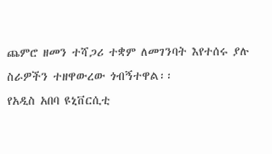ጨምሮ ዘመን ተሻጋሪ ተቋም ለመገንባት እየተሰሩ ያሉ ስራዎችን ተዘዋውረው ጎብኝተዋል፡፡
የአዲስ አበባ ዩኒቨርሲቲ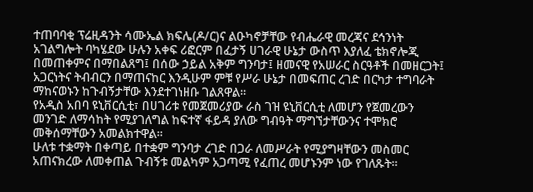ተጠባባቂ ፕሬዚዳንት ሳሙኤል ክፍሌ(ዶ/ር)ና ልዑካኖቻቸው የብሔራዊ መረጃና ደኅንነት አገልግሎት ባካሄደው ሁሉን አቀፍ ሪፎርም በፈታኝ ሀገራዊ ሁኔታ ውስጥ እያለፈ ቴክኖሎጂ በመጠቀምና በማበልጸግ፤ በሰው ኃይል አቅም ግንባታ፤ ዘመናዊ የአሠራር ስርዓቶች በመዘርጋት፤ አጋርነትና ትብብርን በማጠናከር እንዲሁም ምቹ የሥራ ሁኔታ በመፍጠር ረገድ በርካታ ተግባራት ማከናወኑን ከጉብኝታቸው እንደተገነዘቡ ገልጸዋል፡፡
የአዲስ አበባ ዩኒቨርሲቲ፣ በሀገሪቱ የመጀመሪያው ራስ ገዝ ዩኒቨርሲቲ ለመሆን የጀመረውን መንገድ ለማሳከት የሚያገለግል ከፍተኛ ፋይዳ ያለው ግብዓት ማግኘታቸውንና ተሞክሮ መቅሰማቸውን አመልክተዋል፡፡
ሁለቱ ተቋማት በቀጣይ በተቋም ግንባታ ረገድ በጋራ ለመሥራት የሚያግዛቸውን መስመር አጠናክረው ለመቀጠል ጉብኝቱ መልካም አጋጣሚ የፈጠረ መሆኑንም ነው የገለጹት፡፡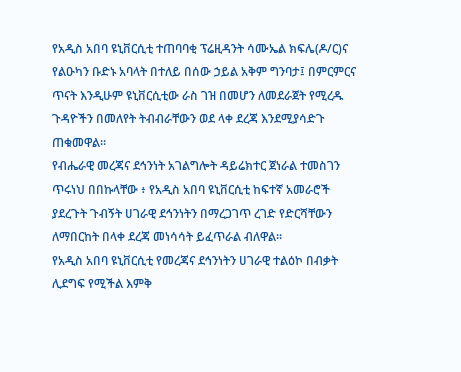የአዲስ አበባ ዩኒቨርሲቲ ተጠባባቂ ፕሬዚዳንት ሳሙኤል ክፍሌ(ዶ/ር)ና የልዑካን ቡድኑ አባላት በተለይ በሰው ኃይል አቅም ግንባታ፤ በምርምርና ጥናት እንዲሁም ዩኒቨርሲቲው ራስ ገዝ በመሆን ለመደራጀት የሚረዱ ጉዳዮችን በመለየት ትብብራቸውን ወደ ላቀ ደረጃ እንደሚያሳድጉ ጠቁመዋል፡፡
የብሔራዊ መረጃና ደኅንነት አገልግሎት ዳይሬክተር ጀነራል ተመስገን ጥሩነህ በበኩላቸው ፥ የአዲስ አበባ ዩኒቨርሲቲ ከፍተኛ አመራሮች ያደረጉት ጉብኝት ሀገራዊ ደኅንነትን በማረጋገጥ ረገድ የድርሻቸውን ለማበርከት በላቀ ደረጃ መነሳሳት ይፈጥራል ብለዋል፡፡
የአዲስ አበባ ዩኒቨርሲቲ የመረጃና ደኅንነትን ሀገራዊ ተልዕኮ በብቃት ሊደግፍ የሚችል እምቅ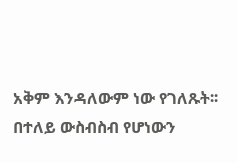አቅም እንዳለውም ነው የገለጹት፡፡
በተለይ ውስብስብ የሆነውን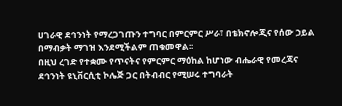ሀገራዊ ደኅንነት የማረጋገጡን ተግባር በምርምር ሥራ፣ በቴክኖሎጂና የሰው ኃይል በማብቃት ማገዝ እንደሚችልም ጠቁመዋል፡፡
በዚህ ረገድ የተቋሙ የጥናትና የምርምር ማዕከል ከሆነው ብሔራዊ የመረጃና ደኅንነት ዩኒቨርሲቲ ኮሌጅ ጋር በትብብር የሚሠሩ ተግባራት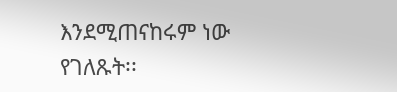እንደሚጠናከሩም ነው የገለጹት፡፡